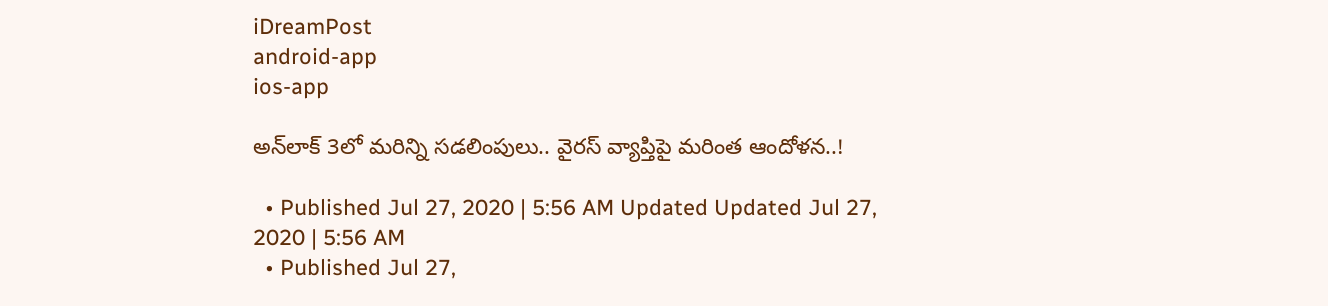iDreamPost
android-app
ios-app

అన్‌లాక్‌ 3లో మరిన్ని సడలింపులు.. వైరస్‌ వ్యాప్తిపై మరింత ఆందోళన..!

  • Published Jul 27, 2020 | 5:56 AM Updated Updated Jul 27, 2020 | 5:56 AM
  • Published Jul 27,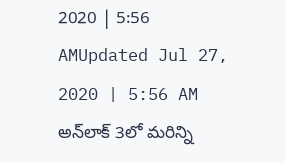2020 | 5:56 AMUpdated Jul 27, 2020 | 5:56 AM
అన్‌లాక్‌ 3లో మరిన్ని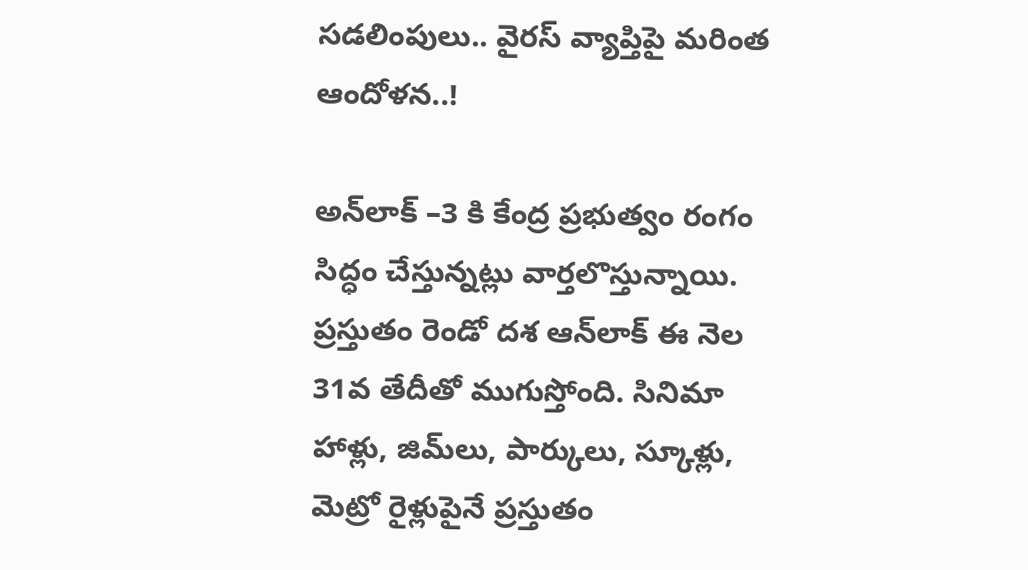సడలింపులు.. వైరస్‌ వ్యాప్తిపై మరింత ఆందోళన..!

అన్‌లాక్‌ –3 కి కేంద్ర ప్రభుత్వం రంగం సిద్ధం చేస్తున్నట్లు వార్తలొస్తున్నాయి. ప్రస్తుతం రెండో దశ ఆన్‌లాక్‌ ఈ నెల 31వ తేదీతో ముగుస్తోంది. సినిమా హాళ్లు, జిమ్‌లు, పార్కులు, స్కూళ్లు, మెట్రో రైళ్లుపైనే ప్రస్తుతం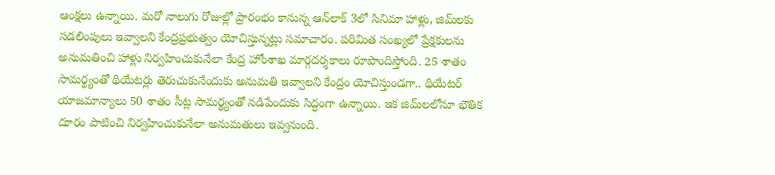ఆంక్షలు ఉన్నాయి. మరో నాలుగు రోజుల్లో ప్రారంభం కానున్న ఆన్‌లాక్‌ 3లో సినిమా హాళ్లు, జిమ్‌లకు సడలింపులు ఇవ్వాలని కేంద్రప్రభుత్వం యోచిస్తున్నట్లు సమాచారం. పరిమిత సంఖ్యలో ప్రేక్షకులను అనుమతించి హాళ్లు నిర్వహించుకునేలా కేంద్ర హోంశాఖ మార్గదర్శకాలు రూపొందిస్తోంది. 25 శాతం సామర్థ్యంతో థియేటర్లు తెరుచుకునేందుకు అనుమతి ఇవ్వాలని కేంద్రం యోచిస్తుండగా.. థియేటర్‌ యాజమాన్యాలు 50 శాతం సీట్ల సామర్థ్యంతో నడిపేందుకు సిద్ధంగా ఉన్నాయి. ఇక జిమ్‌లలోనూ భౌతిక దూరం పాటించి నిర్వహించుకునేలా అనుమతులు ఇవ్వనుంది.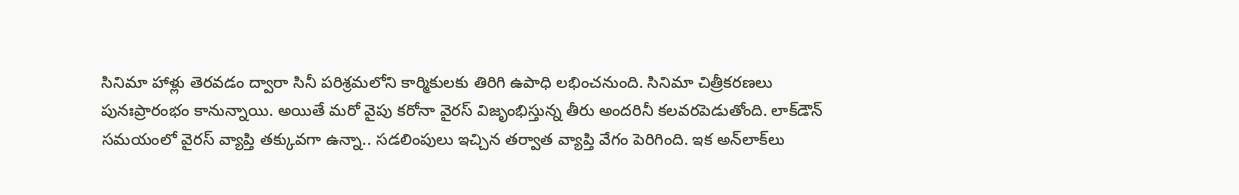సినిమా హాళ్లు తెరవడం ద్వారా సినీ పరిశ్రమలోని కార్మికులకు తిరిగి ఉపాధి లభించనుంది. సినిమా చిత్రీకరణలు పునఃప్రారంభం కానున్నాయి. అయితే మరో వైపు కరోనా వైరస్‌ విజృంభిస్తున్న తీరు అందరినీ కలవరపెడుతోంది. లాక్‌డౌన్‌ సమయంలో వైరస్‌ వ్యాప్తి తక్కువగా ఉన్నా.. సడలింపులు ఇచ్చిన తర్వాత వ్యాప్తి వేగం పెరిగింది. ఇక అన్‌లాక్‌లు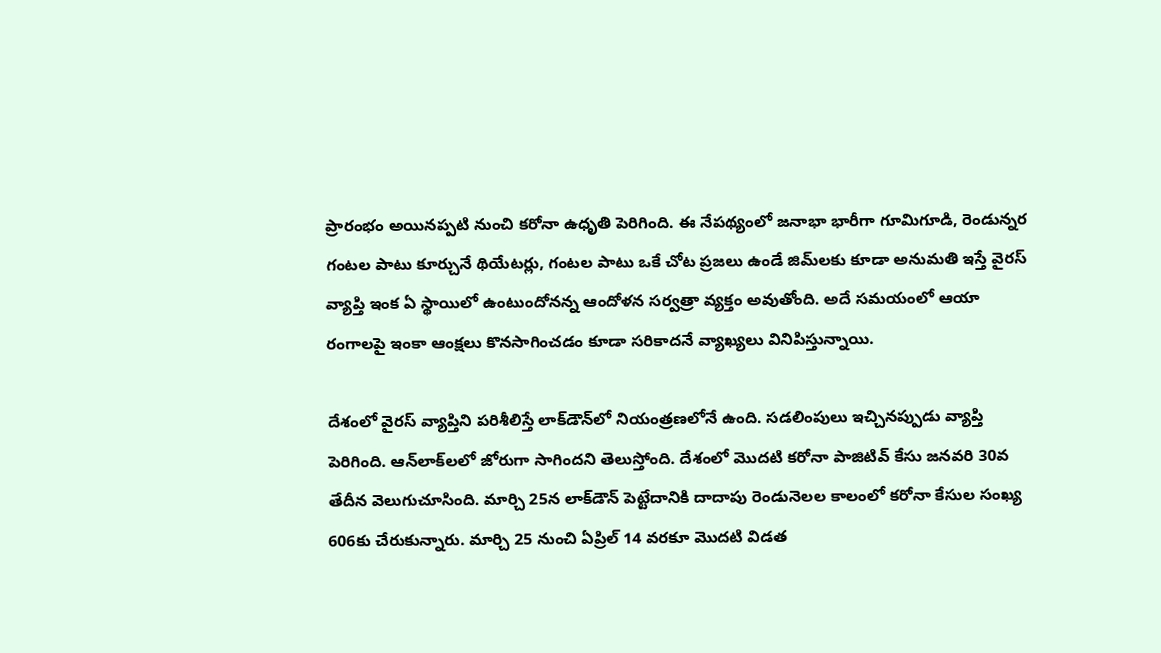ప్రారంభం అయినప్పటి నుంచి కరోనా ఉధృతి పెరిగింది. ఈ నేపథ్యంలో జనాభా భారీగా గూమిగూడి, రెండున్నర గంటల పాటు కూర్చునే థియేటర్లు, గంటల పాటు ఒకే చోట ప్రజలు ఉండే జిమ్‌లకు కూడా అనుమతి ఇస్తే వైరస్‌ వ్యాప్తి ఇంక ఏ స్థాయిలో ఉంటుందోనన్న ఆందోళన సర్వత్రా వ్యక్తం అవుతోంది. అదే సమయంలో ఆయా రంగాలపై ఇంకా ఆంక్షలు కొనసాగించడం కూడా సరికాదనే వ్యాఖ్యలు వినిపిస్తున్నాయి.

దేశంలో వైరస్‌ వ్యాప్తిని పరిశీలిస్తే లాక్‌డౌన్‌లో నియంత్రణలోనే ఉంది. సడలింపులు ఇచ్చినప్పుడు వ్యాప్తి పెరిగింది. ఆన్‌లాక్‌లలో జోరుగా సాగిందని తెలుస్తోంది. దేశంలో మొదటి కరోనా పాజిటివ్‌ కేసు జనవరి 30వ తేదీన వెలుగుచూసింది. మార్చి 25న లాక్‌డౌన్‌ పెట్టేదానికి దాదాపు రెండునెలల కాలంలో కరోనా కేసుల సంఖ్య 606కు చేరుకున్నారు. మార్చి 25 నుంచి ఏప్రిల్‌ 14 వరకూ మొదటి విడత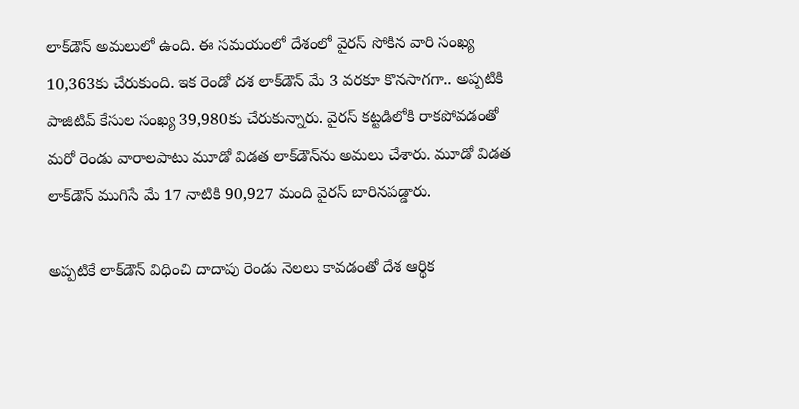లాక్‌డౌన్‌ అమలులో ఉంది. ఈ సమయంలో దేశంలో వైరస్‌ సోకిన వారి సంఖ్య 10,363కు చేరుకుంది. ఇక రెండో దశ లాక్‌డౌన్‌ మే 3 వరకూ కొనసాగగా.. అప్పటికి పాజిటివ్‌ కేసుల సంఖ్య 39,980కు చేరుకున్నారు. వైరస్‌ కట్టడిలోకి రాకపోవడంతో మరో రెండు వారాలపాటు మూడో విడత లాక్‌డౌన్‌ను అమలు చేశారు. మూడో విడత లాక్‌డౌన్‌ ముగిసే మే 17 నాటికి 90,927 మంది వైరస్‌ బారినపడ్డారు.

అప్పటికే లాక్‌డౌన్‌ విధించి దాదాపు రెండు నెలలు కావడంతో దేశ ఆర్థిక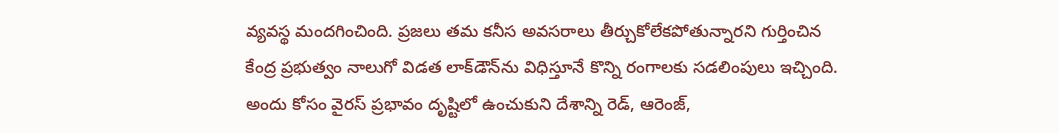వ్యవస్థ మందగించింది. ప్రజలు తమ కనీస అవసరాలు తీర్చుకోలేకపోతున్నారని గుర్తించిన కేంద్ర ప్రభుత్వం నాలుగో విడత లాక్‌డౌన్‌ను విధిస్తూనే కొన్ని రంగాలకు సడలింపులు ఇచ్చింది. అందు కోసం వైరస్‌ ప్రభావం దృష్టిలో ఉంచుకుని దేశాన్ని రెడ్, ఆరెంజ్,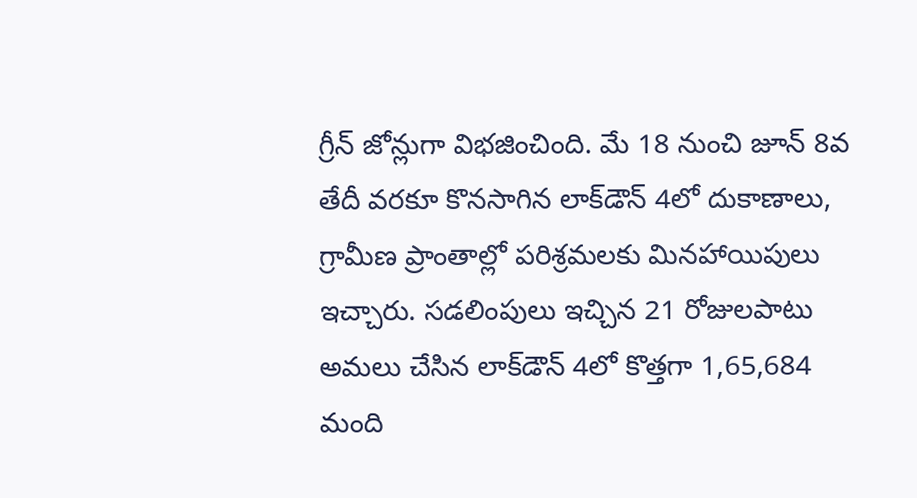గ్రీన్‌ జోన్లుగా విభజించింది. మే 18 నుంచి జూన్‌ 8వ తేదీ వరకూ కొనసాగిన లాక్‌డౌన్‌ 4లో దుకాణాలు, గ్రామీణ ప్రాంతాల్లో పరిశ్రమలకు మినహాయిపులు ఇచ్చారు. సడలింపులు ఇచ్చిన 21 రోజులపాటు అమలు చేసిన లాక్‌డౌన్‌ 4లో కొత్తగా 1,65,684 మంది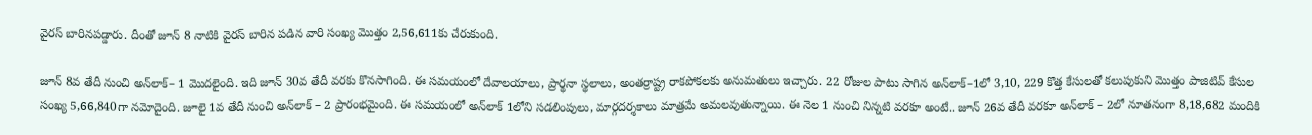వైరస్‌ బారినపడ్డారు. దీంతో జూన్‌ 8 నాటికి వైరస్‌ బారిన పడిన వారి సంఖ్య మొత్తం 2,56,611కు చేరుకుంది.

జూన్‌ 8వ తేదీ నుంచి అన్‌లాక్‌– 1 మొదలైంది. ఇది జూన్‌ 30వ తేదీ వరకు కొనసాగింది. ఈ సమయంలో దేవాలయాలు, ప్రార్థనా స్థలాలు, అంతర్రాష్ట్ర రాకపోకలకు అనుమతులు ఇచ్చారు. 22 రోజుల పాటు సాగిన అన్‌లాక్‌–1లో 3,10, 229 కొత్త కేసులతో కలుపుకుని మొత్తం పాజిటివ్‌ కేసుల సంఖ్య 5,66,840గా నమోదైంది. జూలై 1వ తేదీ నుంచి అన్‌లాక్‌ – 2 ప్రారంభమైంది. ఈ సమయంలో అన్‌లాక్‌ 1లోని సడలింపులు, మార్గదర్శకాలు మాత్రమే అమలవుతున్నాయి. ఈ నెల 1 నుంచి నిన్నటి వరకూ అంటే.. జూన్‌ 26వ తేదీ వరకూ అన్‌లాక్‌ – 2లో నూతనంగా 8,18,682 మందికి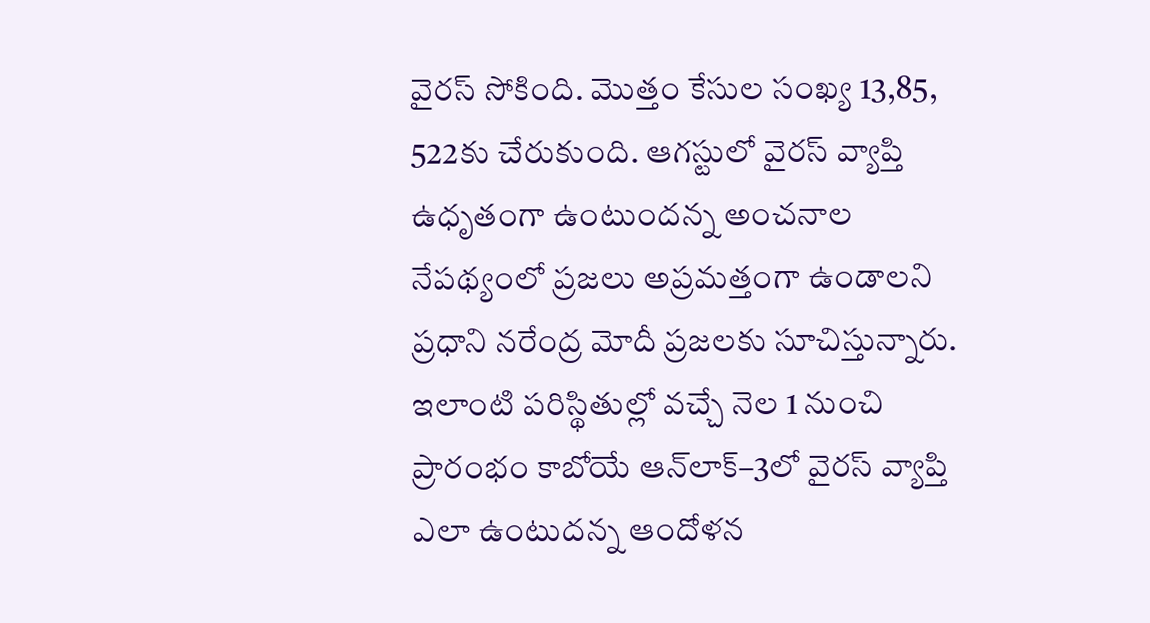వైరస్‌ సోకింది. మొత్తం కేసుల సంఖ్య 13,85, 522కు చేరుకుంది. ఆగస్టులో వైరస్‌ వ్యాప్తి ఉధృతంగా ఉంటుందన్న అంచనాల నేపథ్యంలో ప్రజలు అప్రమత్తంగా ఉండాలని ప్రధాని నరేంద్ర మోదీ ప్రజలకు సూచిస్తున్నారు. ఇలాంటి పరిస్థితుల్లో వచ్చే నెల 1 నుంచి ప్రారంభం కాబోయే ఆన్‌లాక్‌–3లో వైరస్‌ వ్యాప్తి ఎలా ఉంటుదన్న ఆందోళన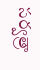సర్వత్రా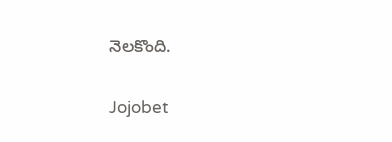నెలకొంది.

Jojobet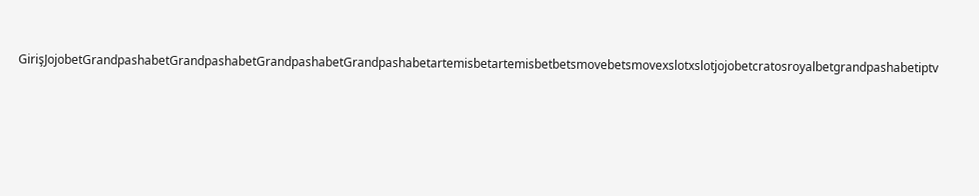GirişJojobetGrandpashabetGrandpashabetGrandpashabetGrandpashabetartemisbetartemisbetbetsmovebetsmovexslotxslotjojobetcratosroyalbetgrandpashabetiptv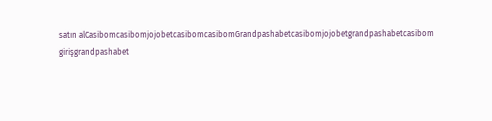satın alCasibomcasibomjojobetcasibomcasibomGrandpashabetcasibomjojobetgrandpashabetcasibom girişgrandpashabet